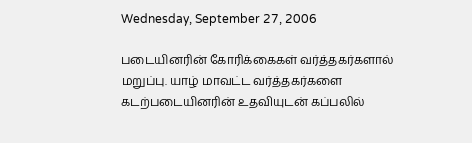Wednesday, September 27, 2006

படையினரின் கோரிக்கைகள் வர்த்தகர்களால் மறுப்பு. யாழ் மாவட்ட வர்த்தகர்களை கடற்படையினரின் உதவியுடன் கப்பலில்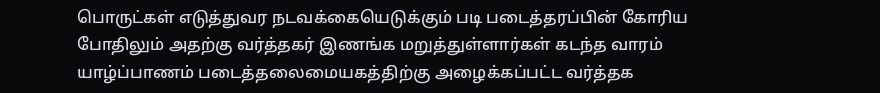பொருட்கள் எடுத்துவர நடவக்கையெடுக்கும் படி படைத்தரப்பின் கோரிய போதிலும் அதற்கு வர்த்தகர் இணங்க மறுத்துள்ளார்கள் கடந்த வாரம் யாழ்ப்பாணம் படைத்தலைமையகத்திற்கு அழைக்கப்பட்ட வர்த்தக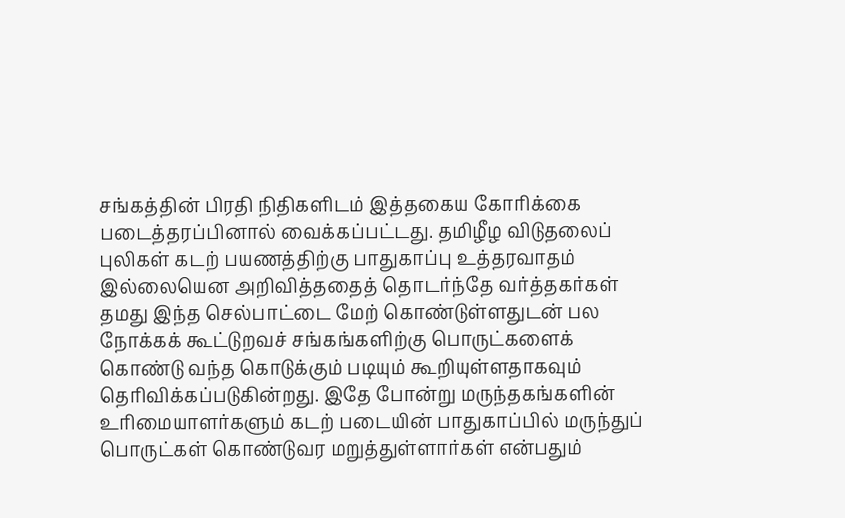சங்கத்தின் பிரதி நிதிகளிடம் இத்தகைய கோரிக்கை படைத்தரப்பினால் வைக்கப்பட்டது. தமிழீழ விடுதலைப் புலிகள் கடற் பயணத்திற்கு பாதுகாப்பு உத்தரவாதம் இல்லையென அறிவித்ததைத் தொடர்ந்தே வர்த்தகர்கள் தமது இந்த செல்பாட்டை மேற் கொண்டுள்ளதுடன் பல நோக்கக் கூட்டுறவச் சங்கங்களிற்கு பொருட்களைக் கொண்டு வந்த கொடுக்கும் படியும் கூறியுள்ளதாகவும் தெரிவிக்கப்படுகின்றது. இதே போன்று மருந்தகங்களின் உரிமையாளர்களும் கடற் படையின் பாதுகாப்பில் மருந்துப் பொருட்கள் கொண்டுவர மறுத்துள்ளார்கள் என்பதும்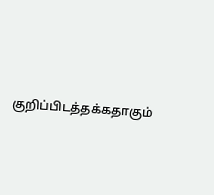குறிப்பிடத்தக்கதாகும்